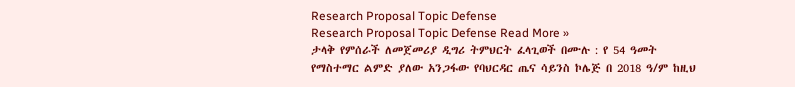Research Proposal Topic Defense
Research Proposal Topic Defense Read More »
ታላቅ የምሰራች ለመጀመሪያ ዲግሪ ትምህርት ፈላጊወች በሙሉ : የ 54 ዓመት የማስተማር ልምድ ያለው አንጋፋው የባህርዳር ጤና ሳይንስ ኮሌጅ በ 2018 ዓ/ም ከዚህ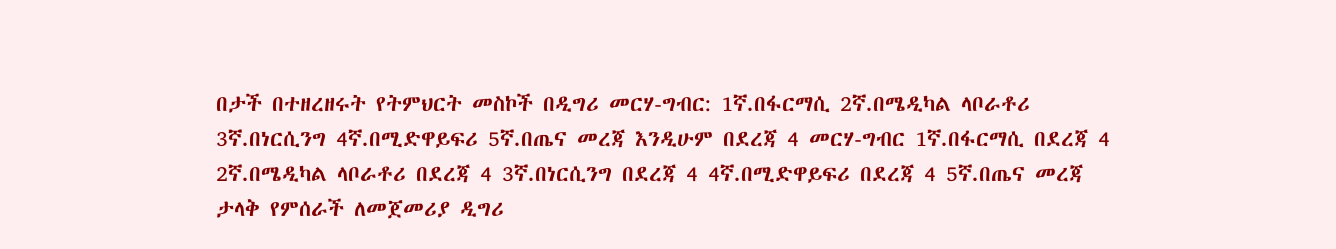በታች በተዘረዘሩት የትምህርት መስኮች በዲግሪ መርሃ-ግብር: 1ኛ.በፋርማሲ 2ኛ.በሜዲካል ላቦራቶሪ 3ኛ.በነርሲንግ 4ኛ.በሚድዋይፍሪ 5ኛ.በጤና መረጃ እንዲሁም በደረጃ 4 መርሃ-ግብር 1ኛ.በፋርማሲ በደረጃ 4 2ኛ.በሜዲካል ላቦራቶሪ በደረጃ 4 3ኛ.በነርሲንግ በደረጃ 4 4ኛ.በሚድዋይፍሪ በደረጃ 4 5ኛ.በጤና መረጃ
ታላቅ የምሰራች ለመጀመሪያ ዲግሪ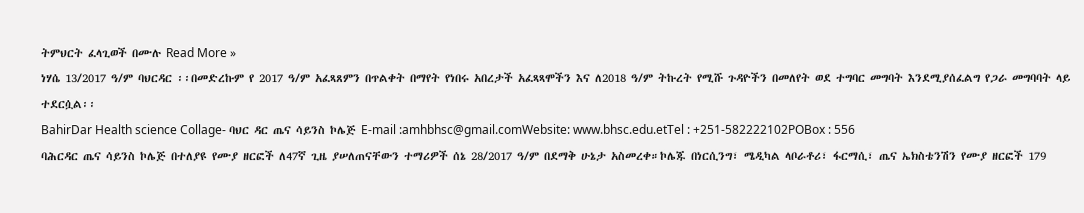ትምህርት ፈላጊወች በሙሉ Read More »
ነሃሴ 13/2017 ዓ/ም ባህርዳር ፡፡በመድረኩም የ 2017 ዓ/ም አፈጻጸምን በጥልቀት በማየት የነበሩ አበረታች አፈጻጻሞችን እና ለ2018 ዓ/ም ትኩረት የሚሹ ጉዳዮችን በመለየት ወደ ተግባር መግባት እንደሚያሰፈልግ የጋራ መግባባት ላይ ተደርሷል፡፡
BahirDar Health science Collage- ባህር ዳር ጤና ሳይንስ ኮሌጅ E-mail :amhbhsc@gmail.comWebsite: www.bhsc.edu.etTel : +251-582222102POBox : 556
ባሕርዳር ጤና ሳይንስ ኮሌጅ በተለያዩ የሙያ ዘርፎች ለ47ኛ ጊዜ ያሠለጠናቸውን ተማሪዎች ሰኔ 28/2017 ዓ/ም በደማቅ ሁኔታ አስመረቀ።ኮሌጁ በነርሲንግ፣ ሜዲካል ላቦራቶሪ፣ ፋርማሲ፣ ጤና ኤክስቴንሽን የሙያ ዘርፎች 179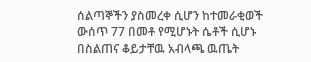ሰልጣኞችን ያስመረቀ ሲሆን ከተመራቂወች ውሰጥ 77 በመቶ የሚሆኑት ሴቶች ሲሆኑ በስልጠና ቆይታቸዉ አብላጫ ዉጤት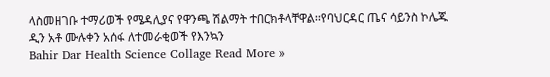ላስመዘገቡ ተማሪወች የሜዳሊያና የዋንጫ ሽልማት ተበርክቶላቸዋል፡፡የባህርዳር ጤና ሳይንስ ኮሌጁ ዲን አቶ ሙሉቀን አሰፋ ለተመራቂወች የእንኳን
Bahir Dar Health Science Collage Read More »